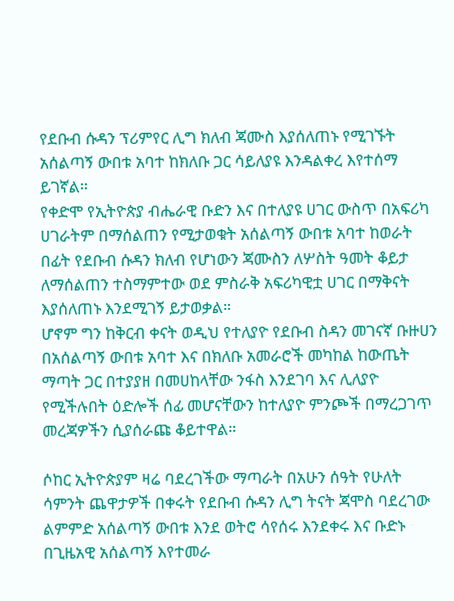የደቡብ ሱዳን ፕሪምየር ሊግ ክለብ ጃሙስ እያሰለጠኑ የሚገኙት አሰልጣኝ ውበቱ አባተ ከክለቡ ጋር ሳይለያዩ እንዳልቀረ እየተሰማ ይገኛል።
የቀድሞ የኢትዮጵያ ብሔራዊ ቡድን እና በተለያዩ ሀገር ውስጥ በአፍሪካ ሀገራትም በማሰልጠን የሚታወቁት አሰልጣኝ ውበቱ አባተ ከወራት በፊት የደቡብ ሱዳን ክለብ የሆነውን ጃሙስን ለሦስት ዓመት ቆይታ ለማሰልጠን ተስማምተው ወደ ምስራቅ አፍሪካዊቷ ሀገር በማቅናት እያሰለጠኑ እንደሚገኝ ይታወቃል።
ሆኖም ግን ከቅርብ ቀናት ወዲህ የተለያዮ የደቡብ ስዳን መገናኛ ቡዙሀን በአሰልጣኝ ውበቱ አባተ እና በክለቡ አመራሮች መካከል ከውጤት ማጣት ጋር በተያያዘ በመሀከላቸው ንፋስ እንደገባ እና ሊለያዮ የሚችሉበት ዕድሎች ሰፊ መሆናቸውን ከተለያዮ ምንጮች በማረጋገጥ መረጃዎችን ሲያሰራጩ ቆይተዋል።

ሶከር ኢትዮጵያም ዛሬ ባደረገችው ማጣራት በአሁን ሰዓት የሁለት ሳምንት ጨዋታዎች በቀሩት የደቡብ ሱዳን ሊግ ትናት ጃሞስ ባደረገው ልምምድ አሰልጣኝ ውበቱ እንደ ወትሮ ሳየሰሩ እንደቀሩ እና ቡድኑ በጊዜአዊ አሰልጣኝ እየተመራ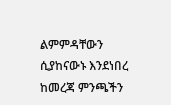ልምምዳቸውን ሲያከናውኑ እንደነበረ ከመረጃ ምንጫችን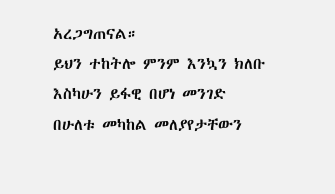አረጋግጠናል።
ይህን ተከትሎ ምንም እንኳን ክለቡ እስካሁን ይፋዊ በሆነ መንገድ በሁለቱ መካከል መለያየታቸውን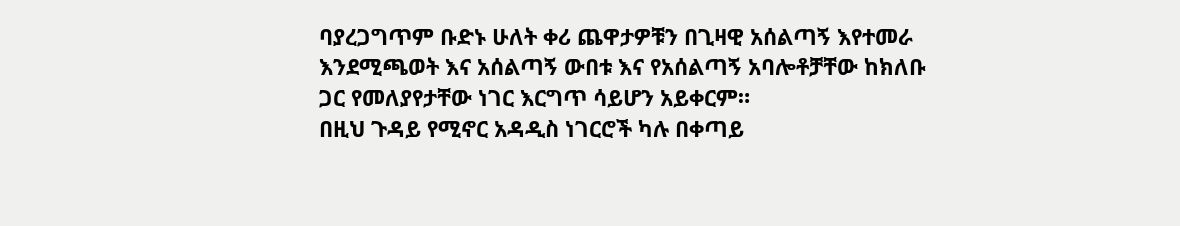ባያረጋግጥም ቡድኑ ሁለት ቀሪ ጨዋታዎቹን በጊዛዊ አሰልጣኝ እየተመራ እንደሚጫወት እና አሰልጣኝ ውበቱ እና የአሰልጣኝ አባሎቶቻቸው ከክለቡ ጋር የመለያየታቸው ነገር እርግጥ ሳይሆን አይቀርም።
በዚህ ጉዳይ የሚኖር አዳዲስ ነገርሮች ካሉ በቀጣይ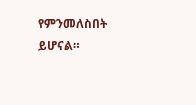የምንመለስበት ይሆናል።